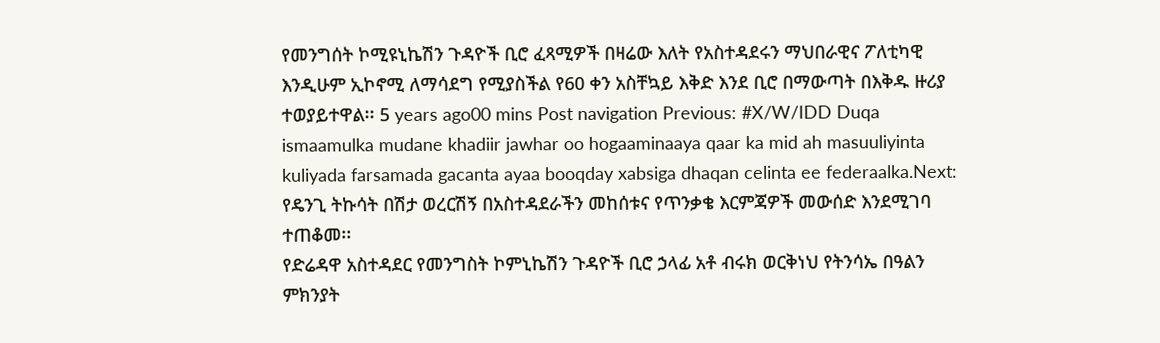የመንግሰት ኮሚዩኒኬሽን ጉዳዮች ቢሮ ፈጻሚዎች በዛሬው እለት የአስተዳደሩን ማህበራዊና ፖለቲካዊ እንዲሁም ኢኮኖሚ ለማሳደግ የሚያስችል የ60 ቀን አስቸኳይ እቅድ እንደ ቢሮ በማውጣት በእቅዱ ዙሪያ ተወያይተዋል፡፡ 5 years ago00 mins Post navigation Previous: #X/W/IDD Duqa ismaamulka mudane khadiir jawhar oo hogaaminaaya qaar ka mid ah masuuliyinta kuliyada farsamada gacanta ayaa booqday xabsiga dhaqan celinta ee federaalka.Next: የዴንጊ ትኩሳት በሽታ ወረርሽኝ በአስተዳደራችን መከሰቱና የጥንቃቄ እርምጃዎች መውሰድ እንደሚገባ ተጠቆመ፡፡
የድሬዳዋ አስተዳደር የመንግስት ኮምኒኬሽን ጉዳዮች ቢሮ ኃላፊ አቶ ብሩክ ወርቅነህ የትንሳኤ በዓልን ምክንያት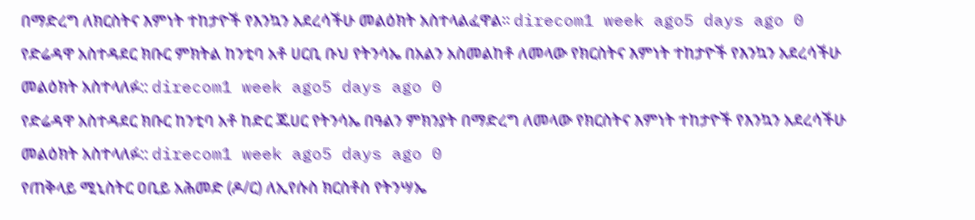በማድረግ ለክርስትና እምነት ተከታዮች የእንኳን አደረሳችሁ መልዕክት አስተላልፈዋል፡፡ direcom1 week ago5 days ago 0
የድሬዳዋ አስተዳደር ክቡር ምክትል ከንቲባ አቶ ሀርቢ ቡህ የትንሳኤ በአልን አስመልከቶ ለመላው የክርስትና እምነት ተከታዮች የእንኳን አደረሳችሁ መልዕክት አስተላለፉ:: direcom1 week ago5 days ago 0
የድሬዳዋ አስተዳደር ክቡር ከንቲባ አቶ ከድር ጁሀር የትንሳኤ በዓልን ምክንያት በማድረግ ለመላው የክርስትና እምነት ተከታዮች የእንኳን አደረሳችሁ መልዕክት አስተላለፉ:: direcom1 week ago5 days ago 0
የጠቅላይ ሚኒስትር ዐቢይ አሕመድ (ዶ/ር) ለኢየሱስ ክርስቶስ የትንሣኤ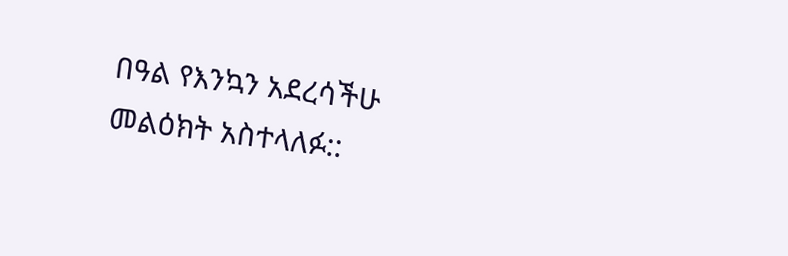በዓል የእንኳን አደረሳችሁ መልዕክት አስተላለፉ::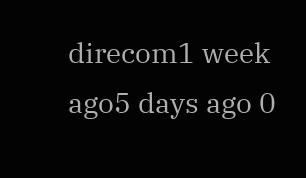direcom1 week ago5 days ago 0